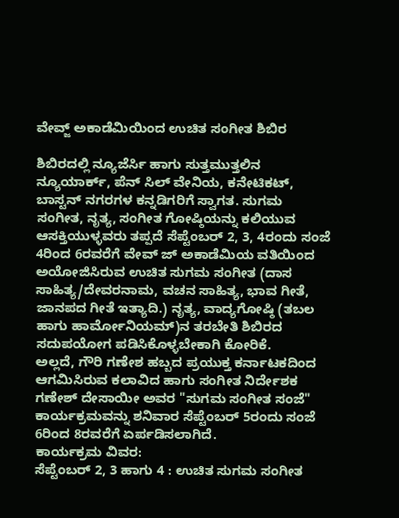ವೇವ್ಜ್ ಅಕಾಡೆಮಿಯಿಂದ ಉಚಿತ ಸಂಗೀತ ಶಿಬಿರ

ಶಿಬಿರದಲ್ಲಿ ನ್ಯೂಜೆರ್ಸಿ ಹಾಗು ಸುತ್ತಮುತ್ತಲಿನ ನ್ಯೂಯಾರ್ಕ್, ಪೆನ್ ಸಿಲ್ ವೇನಿಯ, ಕನೇಟಿಕಟ್, ಬಾಸ್ಟನ್ ನಗರಗಳ ಕನ್ನಡಿಗರಿಗೆ ಸ್ವಾಗತ. ಸುಗಮ ಸಂಗೀತ, ನೃತ್ಯ, ಸಂಗೀತ ಗೋಷ್ಠಿಯನ್ನು ಕಲಿಯುವ ಆಸಕ್ತಿಯುಳ್ಳವರು ತಪ್ಪದೆ ಸೆಪ್ಟೆಂಬರ್ 2, 3, 4ರಂದು ಸಂಜೆ 4ರಿಂದ 6ರವರೆಗೆ ವೇವ್ ಜ್ ಅಕಾಡೆಮಿಯ ವತಿಯಿಂದ ಅಯೋಜಿಸಿರುವ ಉಚಿತ ಸುಗಮ ಸಂಗೀತ (ದಾಸ ಸಾಹಿತ್ಯ/ದೇವರನಾಮ, ವಚನ ಸಾಹಿತ್ಯ, ಭಾವ ಗೀತೆ, ಜಾನಪದ ಗೀತೆ ಇತ್ಯಾದಿ.) ನೃತ್ಯ, ವಾದ್ಯಗೋಷ್ಠಿ (ತಬಲ ಹಾಗು ಹಾರ್ಮೋನಿಯಮ್)ನ ತರಬೇತಿ ಶಿಬಿರದ ಸದುಪಯೋಗ ಪಡಿಸಿಕೊಳ್ಳಬೇಕಾಗಿ ಕೋರಿಕೆ.
ಅಲ್ಲದೆ, ಗೌರಿ ಗಣೇಶ ಹಬ್ಬದ ಪ್ರಯುಕ್ತ ಕರ್ನಾಟಕದಿಂದ ಆಗಮಿಸಿರುವ ಕಲಾವಿದ ಹಾಗು ಸಂಗೀತ ನಿರ್ದೇಶಕ ಗಣೇಶ್ ದೇಸಾಯೀ ಅವರ "ಸುಗಮ ಸಂಗೀತ ಸಂಜೆ" ಕಾರ್ಯಕ್ರಮವನ್ನು ಶನಿವಾರ ಸೆಪ್ಟೆಂಬರ್ 5ರಂದು ಸಂಜೆ 6ರಿಂದ 8ರವರೆಗೆ ಏರ್ಪಡಿಸಲಾಗಿದೆ.
ಕಾರ್ಯಕ್ರಮ ವಿವರ:
ಸೆಪ್ಟೆಂಬರ್ 2, 3 ಹಾಗು 4 : ಉಚಿತ ಸುಗಮ ಸಂಗೀತ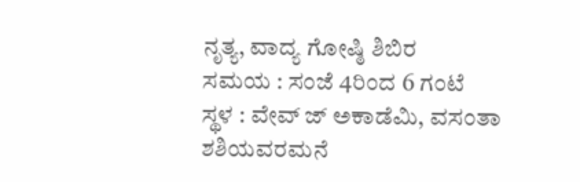ನೃತ್ಯ, ವಾದ್ಯ ಗೋಷ್ಠಿ ಶಿಬಿರ
ಸಮಯ : ಸಂಜೆ 4ರಿಂದ 6 ಗಂಟೆ
ಸ್ಥಳ : ವೇವ್ ಜ್ ಅಕಾಡೆಮಿ, ವಸಂತಾ ಶಶಿಯವರಮನೆ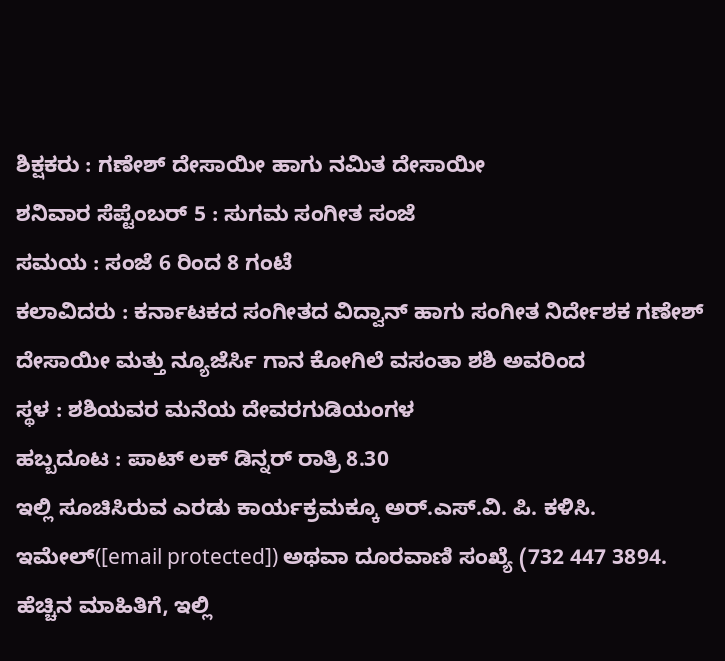ಶಿಕ್ಷಕರು : ಗಣೇಶ್ ದೇಸಾಯೀ ಹಾಗು ನಮಿತ ದೇಸಾಯೀ
ಶನಿವಾರ ಸೆಪ್ಟೆಂಬರ್ 5 : ಸುಗಮ ಸಂಗೀತ ಸಂಜೆ
ಸಮಯ : ಸಂಜೆ 6 ರಿಂದ 8 ಗಂಟೆ
ಕಲಾವಿದರು : ಕರ್ನಾಟಕದ ಸಂಗೀತದ ವಿದ್ವಾನ್ ಹಾಗು ಸಂಗೀತ ನಿರ್ದೇಶಕ ಗಣೇಶ್ ದೇಸಾಯೀ ಮತ್ತು ನ್ಯೂಜೆರ್ಸಿ ಗಾನ ಕೋಗಿಲೆ ವಸಂತಾ ಶಶಿ ಅವರಿಂದ
ಸ್ಥಳ : ಶಶಿಯವರ ಮನೆಯ ದೇವರಗುಡಿಯಂಗಳ
ಹಬ್ಬದೂಟ : ಪಾಟ್ ಲಕ್ ಡಿನ್ನರ್ ರಾತ್ರಿ 8.30
ಇಲ್ಲಿ ಸೂಚಿಸಿರುವ ಎರಡು ಕಾರ್ಯಕ್ರಮಕ್ಕೂ ಅರ್.ಎಸ್.ವಿ. ಪಿ. ಕಳಿಸಿ. ಇಮೇಲ್([email protected]) ಅಥವಾ ದೂರವಾಣಿ ಸಂಖ್ಯೆ (732 447 3894. ಹೆಚ್ಚಿನ ಮಾಹಿತಿಗೆ, ಇಲ್ಲಿ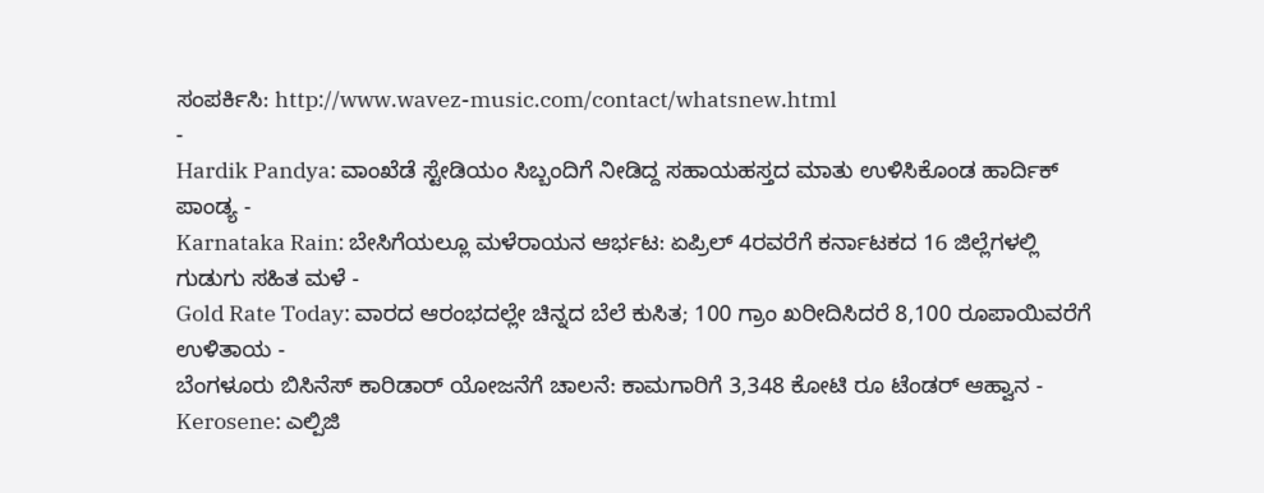ಸಂಪರ್ಕಿಸಿ: http://www.wavez-music.com/contact/whatsnew.html
-
Hardik Pandya: ವಾಂಖೆಡೆ ಸ್ಟೇಡಿಯಂ ಸಿಬ್ಬಂದಿಗೆ ನೀಡಿದ್ದ ಸಹಾಯಹಸ್ತದ ಮಾತು ಉಳಿಸಿಕೊಂಡ ಹಾರ್ದಿಕ್ ಪಾಂಡ್ಯ -
Karnataka Rain: ಬೇಸಿಗೆಯಲ್ಲೂ ಮಳೆರಾಯನ ಆರ್ಭಟ: ಏಪ್ರಿಲ್ 4ರವರೆಗೆ ಕರ್ನಾಟಕದ 16 ಜಿಲ್ಲೆಗಳಲ್ಲಿ ಗುಡುಗು ಸಹಿತ ಮಳೆ -
Gold Rate Today: ವಾರದ ಆರಂಭದಲ್ಲೇ ಚಿನ್ನದ ಬೆಲೆ ಕುಸಿತ; 100 ಗ್ರಾಂ ಖರೀದಿಸಿದರೆ 8,100 ರೂಪಾಯಿವರೆಗೆ ಉಳಿತಾಯ -
ಬೆಂಗಳೂರು ಬಿಸಿನೆಸ್ ಕಾರಿಡಾರ್ ಯೋಜನೆಗೆ ಚಾಲನೆ: ಕಾಮಗಾರಿಗೆ 3,348 ಕೋಟಿ ರೂ ಟೆಂಡರ್ ಆಹ್ವಾನ -
Kerosene: ಎಲ್ಪಿಜಿ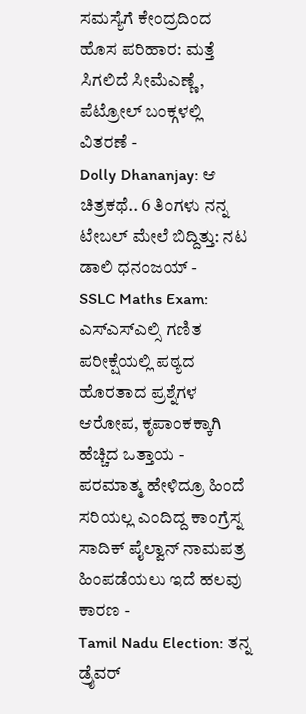ಸಮಸ್ಯೆಗೆ ಕೇಂದ್ರದಿಂದ ಹೊಸ ಪರಿಹಾರ: ಮತ್ತೆ ಸಿಗಲಿದೆ ಸೀಮೆಎಣ್ಣೆ, ಪೆಟ್ರೋಲ್ ಬಂಕ್ಗಳಲ್ಲಿ ವಿತರಣೆ -
Dolly Dhananjay: ಆ ಚಿತ್ರಕಥೆ.. 6 ತಿಂಗಳು ನನ್ನ ಟೇಬಲ್ ಮೇಲೆ ಬಿದ್ದಿತ್ತು: ನಟ ಡಾಲಿ ಧನಂಜಯ್ -
SSLC Maths Exam: ಎಸ್ಎಸ್ಎಲ್ಸಿ ಗಣಿತ ಪರೀಕ್ಷೆಯಲ್ಲಿ ಪಠ್ಯದ ಹೊರತಾದ ಪ್ರಶ್ನೆಗಳ ಆರೋಪ, ಕೃಪಾಂಕಕ್ಕಾಗಿ ಹೆಚ್ಚಿದ ಒತ್ತಾಯ -
ಪರಮಾತ್ಮ ಹೇಳಿದ್ರೂ ಹಿಂದೆ ಸರಿಯಲ್ಲ ಎಂದಿದ್ದ ಕಾಂಗ್ರೆಸ್ನ ಸಾದಿಕ್ ಪೈಲ್ವಾನ್ ನಾಮಪತ್ರ ಹಿಂಪಡೆಯಲು ಇದೆ ಹಲವು ಕಾರಣ -
Tamil Nadu Election: ತನ್ನ ಡ್ರೈವರ್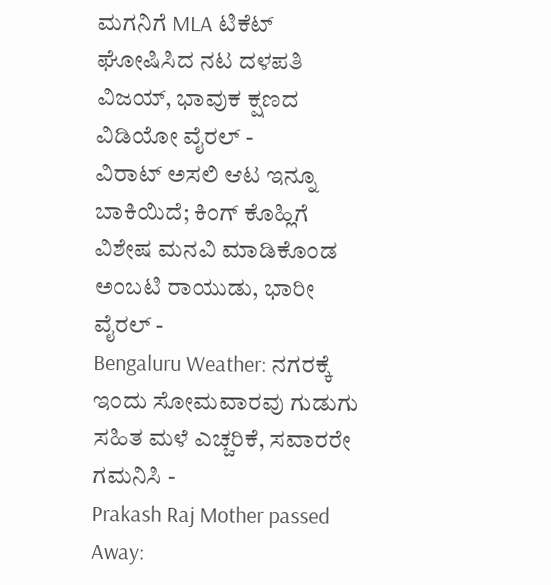ಮಗನಿಗೆ MLA ಟಿಕೆಟ್ ಘೋಷಿಸಿದ ನಟ ದಳಪತಿ ವಿಜಯ್, ಭಾವುಕ ಕ್ಷಣದ ವಿಡಿಯೋ ವೈರಲ್ -
ವಿರಾಟ್ ಅಸಲಿ ಆಟ ಇನ್ನೂ ಬಾಕಿಯಿದೆ; ಕಿಂಗ್ ಕೊಹ್ಲಿಗೆ ವಿಶೇಷ ಮನವಿ ಮಾಡಿಕೊಂಡ ಅಂಬಟಿ ರಾಯುಡು, ಭಾರೀ ವೈರಲ್ -
Bengaluru Weather: ನಗರಕ್ಕೆ ಇಂದು ಸೋಮವಾರವು ಗುಡುಗು ಸಹಿತ ಮಳೆ ಎಚ್ಚರಿಕೆ, ಸವಾರರೇ ಗಮನಿಸಿ -
Prakash Raj Mother passed Away: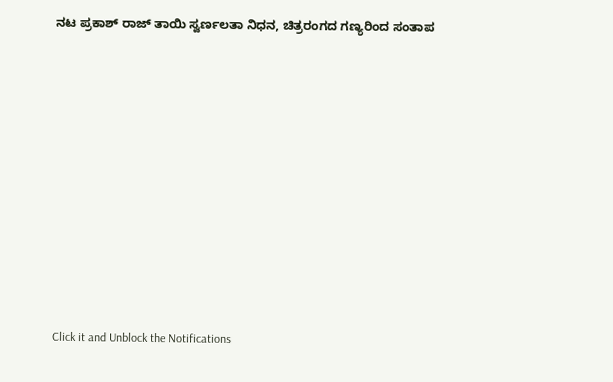ನಟ ಪ್ರಕಾಶ್ ರಾಜ್ ತಾಯಿ ಸ್ವರ್ಣಲತಾ ನಿಧನ, ಚಿತ್ರರಂಗದ ಗಣ್ಯರಿಂದ ಸಂತಾಪ












Click it and Unblock the Notifications